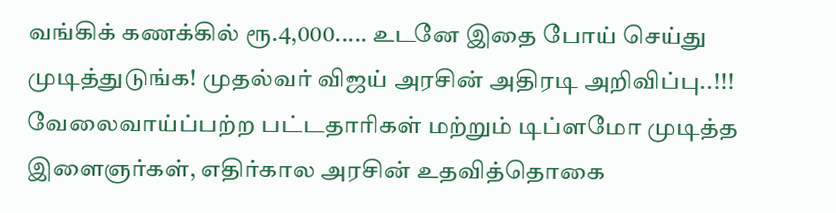வங்கிக் கணக்கில் ரூ.4,000..... உடனே இதை போய் செய்து முடித்துடுங்க! முதல்வர் விஜய் அரசின் அதிரடி அறிவிப்பு..!!!
வேலைவாய்ப்பற்ற பட்டதாரிகள் மற்றும் டிப்ளமோ முடித்த இளைஞர்கள், எதிர்கால அரசின் உதவித்தொகை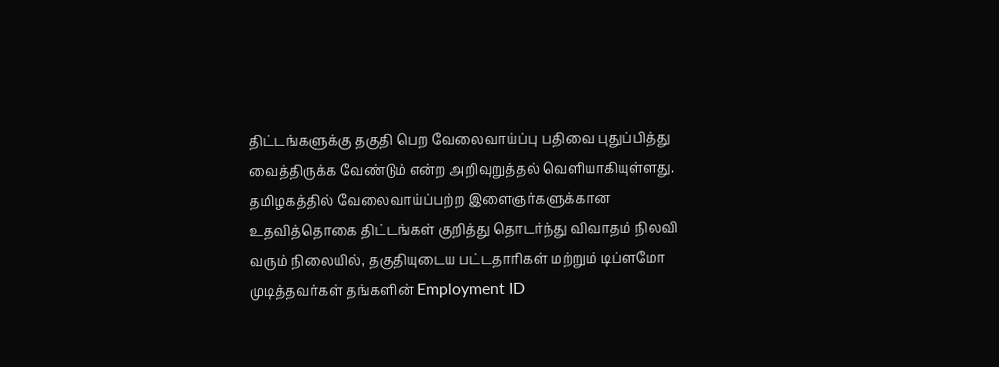திட்டங்களுக்கு தகுதி பெற வேலைவாய்ப்பு பதிவை புதுப்பித்து வைத்திருக்க வேண்டும் என்ற அறிவுறுத்தல் வெளியாகியுள்ளது.
தமிழகத்தில் வேலைவாய்ப்பற்ற இளைஞர்களுக்கான உதவித்தொகை திட்டங்கள் குறித்து தொடர்ந்து விவாதம் நிலவி வரும் நிலையில், தகுதியுடைய பட்டதாரிகள் மற்றும் டிப்ளமோ முடித்தவர்கள் தங்களின் Employment ID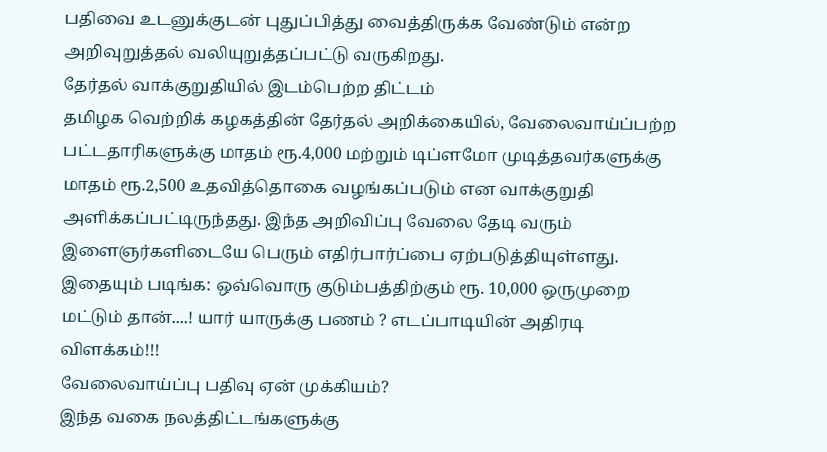பதிவை உடனுக்குடன் புதுப்பித்து வைத்திருக்க வேண்டும் என்ற அறிவுறுத்தல் வலியுறுத்தப்பட்டு வருகிறது.
தேர்தல் வாக்குறுதியில் இடம்பெற்ற திட்டம்
தமிழக வெற்றிக் கழகத்தின் தேர்தல் அறிக்கையில், வேலைவாய்ப்பற்ற பட்டதாரிகளுக்கு மாதம் ரூ.4,000 மற்றும் டிப்ளமோ முடித்தவர்களுக்கு மாதம் ரூ.2,500 உதவித்தொகை வழங்கப்படும் என வாக்குறுதி அளிக்கப்பட்டிருந்தது. இந்த அறிவிப்பு வேலை தேடி வரும் இளைஞர்களிடையே பெரும் எதிர்பார்ப்பை ஏற்படுத்தியுள்ளது.
இதையும் படிங்க: ஒவ்வொரு குடும்பத்திற்கும் ரூ. 10,000 ஒருமுறை மட்டும் தான்....! யார் யாருக்கு பணம் ? எடப்பாடியின் அதிரடி விளக்கம்!!!
வேலைவாய்ப்பு பதிவு ஏன் முக்கியம்?
இந்த வகை நலத்திட்டங்களுக்கு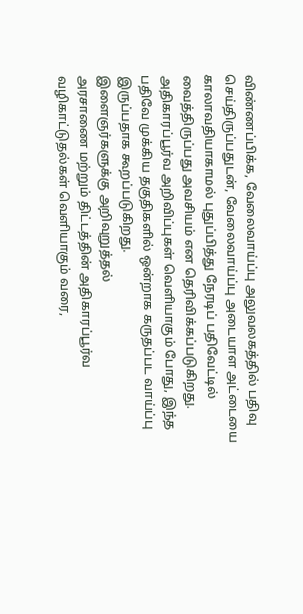விண்ணப்பிக்க, வேலைவாய்ப்பு அலுவலகத்தில் பதிவு செய்திருப்பதுடன், வேலைவாய்ப்பு அடையாள அட்டையை காலாவதியாகாமல் புதுப்பித்து நேரடிப் பதிவேட்டில் வைத்திருப்பது அவசியம் என தெரிவிக்கப்படுகிறது. அதிகாரப்பூர்வ அறிவிப்புகள் வெளியாகும் போது, இந்த பதிவே முக்கிய தகுதிகளில் ஒன்றாக கருதப்பட வாய்ப்பு இருப்பதாக கூறப்படுகிறது.
இளைஞர்களுக்கு அறிவுறுத்தல்
அரசாணை மற்றும் திட்டத்தின் அதிகாரப்பூர்வ வழிகாட்டுதல்கள் வெளியாகும் வரை,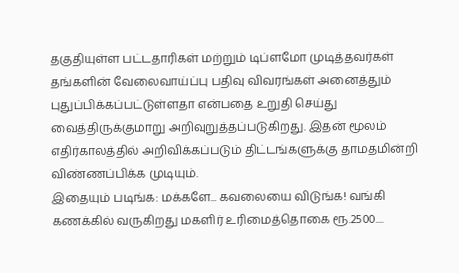தகுதியுள்ள பட்டதாரிகள் மற்றும் டிப்ளமோ முடித்தவர்கள் தங்களின் வேலைவாய்ப்பு பதிவு விவரங்கள் அனைத்தும் புதுப்பிக்கப்பட்டுள்ளதா என்பதை உறுதி செய்து வைத்திருக்குமாறு அறிவுறுத்தப்படுகிறது. இதன் மூலம் எதிர்காலத்தில் அறிவிக்கப்படும் திட்டங்களுக்கு தாமதமின்றி விண்ணப்பிக்க முடியும்.
இதையும் படிங்க: மக்களே... கவலையை விடுங்க! வங்கி கணக்கில் வருகிறது மகளிர் உரிமைத்தொகை ரூ.2500....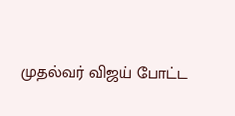முதல்வர் விஜய் போட்ட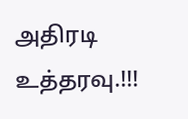அதிரடி உத்தரவு.!!!